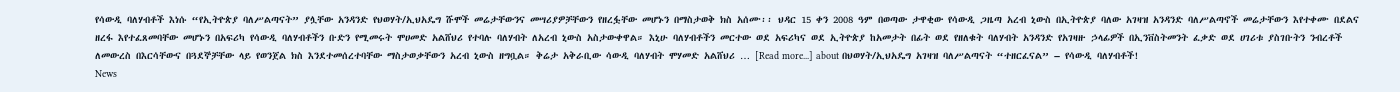የሳውዲ ባለሃብቶች እነሱ “የኢትዮጵያ ባለሥልጣናት” ያሏቸው አንዳንድ የህወሃት/ኢህአዴግ ሹሞች መሬታቸውንና መሣሪያዎቻቸውን የዘረፏቸው መሆኑን በማስታወቅ ክስ አሰሙ፡፡ ህዳር 15 ቀን 2008 ዓም በወጣው ታዋቂው የሳውዲ ጋዜጣ አረብ ኒውስ በኢትዮጵያ ባለው አገዛዝ አንዳንድ ባለሥልጣኖች መሬታቸውን እየተቀሙ በደልና ዘረፋ እየተፈጸመባቸው መሆኑን በአፍሪካ የሳውዲ ባለሃብቶችን ቡድን የሚመሩት ሞሀመድ አልሸህሪ የተባሉ ባለሃብት ለአረብ ኒውስ አስታውቀዋል። እኒሁ ባለሃብቶችን መርተው ወደ አፍሪካና ወደ ኢትዮጵያ ከአመታት በፊት ወደ የዘለቁት ባለሃብት አንዳንድ የአገዛዙ ኃላፊዎች በኢንቨስትመንት ፈቃድ ወደ ሀገሪቱ ያስገቡትን ንብረቶች ለመውረስ በእርሳቸውና በጓደኞቻቸው ላይ የወንጀል ክስ እንደተመሰረተባቸው ማስታወቃቸውን አረብ ኒውስ ዘግቧል። ቅሬታ አቅራቢው ሳውዲ ባለሃብት ሞሃመድ አልሸህሪ … [Read more...] about በህወሃት/ኢህአዴግ አገዛዝ ባለሥልጣናት “ተዘርፈናል” – የሳውዲ ባለሃብቶች!
News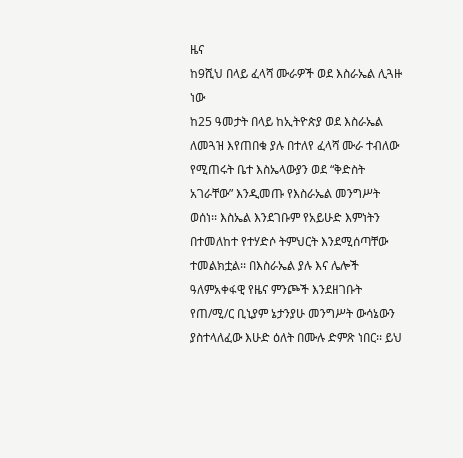ዜና
ከ9ሺህ በላይ ፈላሻ ሙራዎች ወደ እስራኤል ሊጓዙ ነው
ከ25 ዓመታት በላይ ከኢትዮጵያ ወደ እስራኤል ለመጓዝ እየጠበቁ ያሉ በተለየ ፈላሻ ሙራ ተብለው የሚጠሩት ቤተ እስኤላውያን ወደ “ቅድስት አገራቸው” እንዲመጡ የእስራኤል መንግሥት ወሰነ፡፡ እስኤል እንደገቡም የአይሁድ እምነትን በተመለከተ የተሃድሶ ትምህርት እንደሚሰጣቸው ተመልክቷል፡፡ በእስራኤል ያሉ እና ሌሎች ዓለምአቀፋዊ የዜና ምንጮች እንደዘገቡት የጠ/ሚ/ር ቢኒያም ኔታንያሁ መንግሥት ውሳኔውን ያስተላለፈው እሁድ ዕለት በሙሉ ድምጽ ነበር፡፡ ይህ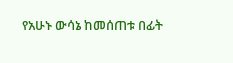የአሁኑ ውሳኔ ከመሰጠቱ በፊት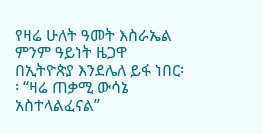የዛሬ ሁለት ዓመት እስራኤል ምንም ዓይነት ዜጋዋ በኢትዮጵያ እንደሌለ ይፋ ነበር፡፡ “ዛሬ ጠቃሚ ውሳኔ አስተላልፈናል”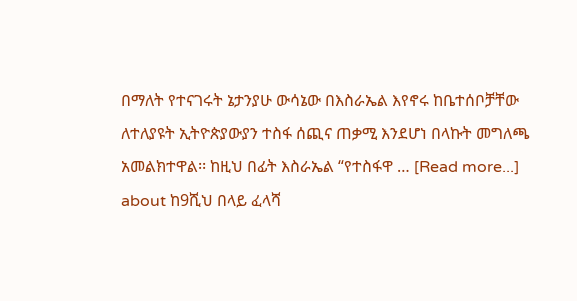በማለት የተናገሩት ኔታንያሁ ውሳኔው በእስራኤል እየኖሩ ከቤተሰቦቻቸው ለተለያዩት ኢትዮጵያውያን ተስፋ ሰጪና ጠቃሚ እንደሆነ በላኩት መግለጫ አመልክተዋል፡፡ ከዚህ በፊት እስራኤል “የተስፋዋ … [Read more...] about ከ9ሺህ በላይ ፈላሻ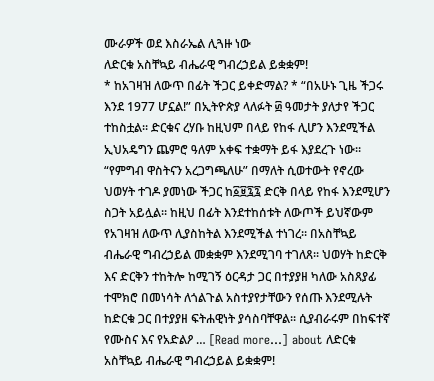ሙራዎች ወደ እስራኤል ሊጓዙ ነው
ለድርቁ አስቸኳይ ብሔራዊ ግብረኃይል ይቋቋም!
* ከአገዛዝ ለውጥ በፊት ችጋር ይቀድማል? * “በአሁኑ ጊዜ ችጋሩ እንደ 1977 ሆኗል!” በኢትዮጵያ ላለፉት ፴ ዓመታት ያለታየ ችጋር ተከስቷል። ድርቁና ረሃቡ ከዚህም በላይ የከፋ ሊሆን እንደሚችል ኢህአዴግን ጨምሮ ዓለም አቀፍ ተቋማት ይፋ እያደረጉ ነው። “የምግብ ዋስትናን አረጋግጫለሁ” በማለት ሲወተውት የኖረው ህወሃት ተገዶ ያመነው ችጋር ከ፩፱፯፯ ድርቅ በላይ የከፋ እንደሚሆን ስጋት አይሏል። ከዚህ በፊት እንደተከሰቱት ለውጦች ይህኛውም የአገዛዝ ለውጥ ሊያስከትል እንደሚችል ተነገረ። በአስቸኳይ ብሔራዊ ግብረኃይል መቋቋም እንደሚገባ ተገለጸ፡፡ ህወሃት ከድርቅ እና ድርቅን ተከትሎ ከሚገኝ ዕርዳታ ጋር በተያያዘ ካለው አስጸያፊ ተሞክሮ በመነሳት ለጎልጉል አስተያየታቸውን የሰጡ እንደሚሉት ከድርቁ ጋር በተያያዘ ፍትሐዊነት ያሳስባቸዋል፡፡ ሲያብራሩም በከፍተኛ የሙስና እና የአድልዖ … [Read more...] about ለድርቁ አስቸኳይ ብሔራዊ ግብረኃይል ይቋቋም!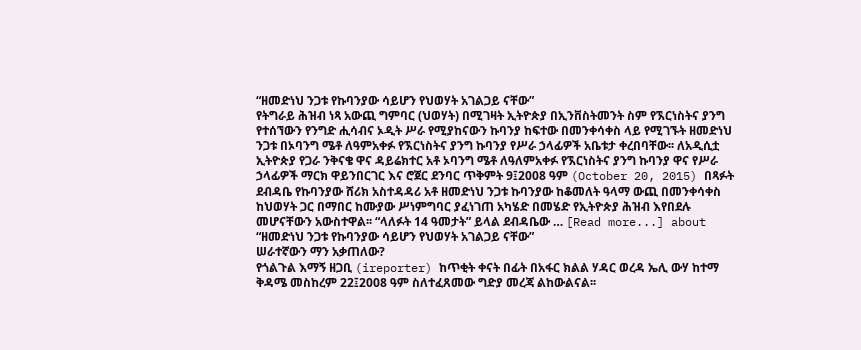“ዘመድነህ ንጋቱ የኩባንያው ሳይሆን የህወሃት አገልጋይ ናቸው”
የትግራይ ሕዝብ ነጻ አውጪ ግምባር (ህወሃት) በሚገዛት ኢትዮጵያ በኢንቨስትመንት ስም የኧርነስትና ያንግ የተሰኘውን የንግድ ሒሳብና ኦዲት ሥራ የሚያከናውን ኩባንያ ከፍተው በመንቀሳቀስ ላይ የሚገኙት ዘመድነህ ንጋቱ በኦባንግ ሜቶ ለዓምአቀፉ የኧርነስትና ያንግ ኩባንያ የሥራ ኃላፊዎች አቤቱታ ቀረበባቸው፡፡ ለአዲሲቷ ኢትዮጵያ የጋራ ንቅናቄ ዋና ዳይሬክተር አቶ ኦባንግ ሜቶ ለዓለምአቀፉ የኧርነስትና ያንግ ኩባንያ ዋና የሥራ ኃላፊዎች ማርክ ዋይንበርገር እና ሮጀር ደንባር ጥቅምት 9፤2008 ዓም (October 20, 2015) በጻፉት ደብዳቤ የኩባንያው ሸሪክ አስተዳዳሪ አቶ ዘመድነህ ንጋቱ ኩባንያው ከቆመለት ዓላማ ውጪ በመንቀሳቀስ ከህወሃት ጋር በማበር ከሙያው ሥነምግባር ያፈነገጠ አካሄድ በመሄድ የኢትዮጵያ ሕዝብ እየበደሉ መሆናቸውን አውስተዋል፡፡ “ላለፉት 14 ዓመታት” ይላል ደብዳቤው … [Read more...] about “ዘመድነህ ንጋቱ የኩባንያው ሳይሆን የህወሃት አገልጋይ ናቸው”
ሠራተኛውን ማን አቃጠለው?
የጎልጉል እማኝ ዘጋቢ (ireporter) ከጥቂት ቀናት በፊት በአፋር ክልል ሃዳር ወረዳ ኤሊ ውሃ ከተማ ቅዳሜ መስከረም 22፤2008 ዓም ስለተፈጸመው ግድያ መረጃ ልከውልናል፡፡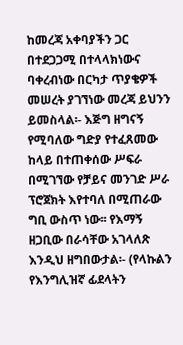ከመረጃ አቀባያችን ጋር በተደጋጋሚ በተላላክነውና ባቀረብነው በርካታ ጥያቄዎች መሠረት ያገኘነው መረጃ ይህንን ይመስላል፡- እጅግ ዘግናኝ የሚባለው ግድያ የተፈጸመው ከላይ በተጠቀሰው ሥፍራ በሚገኘው የቻይና መንገድ ሥራ ፕሮጀክት እየተባለ በሚጠራው ግቢ ውስጥ ነው፡፡ የእማኝ ዘጋቢው በራሳቸው አገላለጽ እንዲህ ዘግበውታል፡- (የላኩልን የእንግሊዝኛ ፊደላትን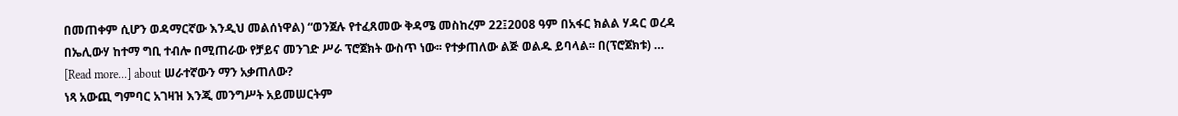በመጠቀም ሲሆን ወዳማርኛው እንዲህ መልሰነዋል) “ወንጀሉ የተፈጸመው ቅዳሜ መስከረም 22፤2008 ዓም በአፋር ክልል ሃዳር ወረዳ በኤሊውሃ ከተማ ግቢ ተብሎ በሚጠራው የቻይና መንገድ ሥራ ፕሮጀክት ውስጥ ነው፡፡ የተቃጠለው ልጅ ወልዱ ይባላል፡፡ በ(ፕሮጀክቱ) … [Read more...] about ሠራተኛውን ማን አቃጠለው?
ነጻ አውጪ ግምባር አገዛዝ እንጂ መንግሥት አይመሠርትም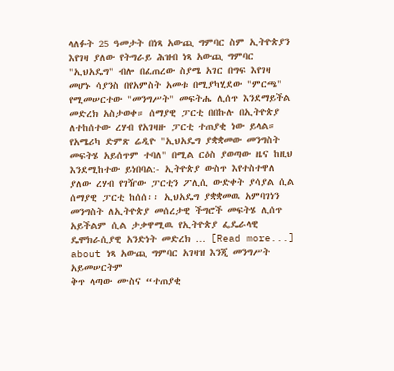ላለፉት 25 ዓመታት በነጻ አውጪ ግምባር ስም ኢትዮጵያን እየገዛ ያለው የትግራይ ሕዝብ ነጻ አውጪ ግምባር "ኢህአዴግ" ብሎ በፈጠረው ስያሜ አገር በግፍ እየገዛ መሆኑ ሳያንስ በየአምስት አመቱ በሚያካሂደው "ምርጫ" የሚመሠርተው "መንግሥት" መፍትሔ ሊሰጥ እንደማይችል መድረክ አስታወቀ። ሰማያዊ ፓርቲ በበኩሉ በኢትዮጵያ ለተከሰተው ረሃብ የአገዛዙ ፓርቲ ተጠያቂ ነው ይላል። የአሜሪካ ድምጽ ሬዲዮ "ኢህአዴግ ያቋቋመው መንግስት መፍትሄ አይሰጥም ተባለ" በሚል ርዕስ ያወጣው ዜና ከዚህ እንደሚከተው ይነበባል:- ኢትዮጵያ ውስጥ እየተስተዋለ ያለው ረሃብ የገዥው ፓርቲን ፖሊሲ ውድቀት ያሳያል ሲል ሰማያዊ ፓርቲ ከሰሰ፡፡ ኢህአዴግ ያቋቋመዉ አምባገነን መንግስት ለኢትዮጵያ መሰረታዊ ችግሮች መፍትሄ ሊሰጥ አይችልም ሲል ታቃዋሚዉ የኢትዮጵያ ፌዴራላዊ ዴሞክራሲያዊ አንድነት መድረክ … [Read more...] about ነጻ አውጪ ግምባር አገዛዝ እንጂ መንግሥት አይመሠርትም
ቅጥ ላጣው ሙስና “ተጠያቂ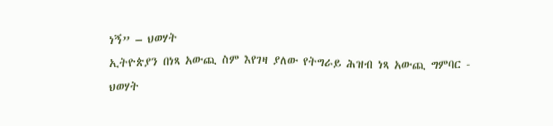ነኝ” – ህወሃት
ኢትዮጵያን በነጻ አውጪ ስም እየገዛ ያለው የትግራይ ሕዝብ ነጻ አውጪ ግምባር - ህወሃት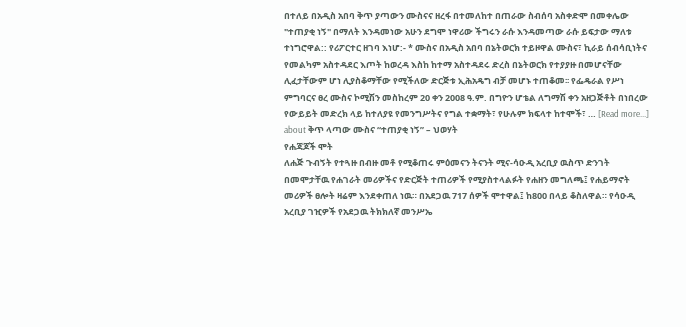በተለይ በአዲስ አበባ ቅጥ ያጣውን ሙስናና ዘረፋ በተመለከተ በጠራው ስብሰባ አስቀድሞ በመቀሌው "ተጠያቂ ነኝ" በማለት እንዳመነው አሁን ደግሞ ነዋሪው ችግሩን ራሱ እንዳመጣው ራሱ ይፍታው ማለቱ ተነግሮዋል:: የሪፖርተር ዘገባ እነሆ:- * ሙስና በአዲስ አበባ በኔትወርክ ተይዞዋል ሙስና፣ ኪራይ ሰብሳቢነትና የመልካም አስተዳደር እጦት ከወረዳ እስከ ከተማ አስተዳደሩ ድረስ በኔትወርክ የተያያዙ በመሆናቸው ሊፈታቸውም ሆነ ሊያስቆማቸው የሚችለው ድርጅቱ ኢሕአዴግ ብቻ መሆኑ ተጠቆመ፡፡ የፌዴራል የሥነ ምግባርና ፀረ ሙስና ኮሚሽን መስከረም 20 ቀን 2008 ዓ.ም. በግዮን ሆቴል ለግማሽ ቀን አዘጋጅቶት በነበረው የውይይት መድረክ ላይ ከተለያዩ የመንግሥትና የግል ተቋማት፣ የሁሉም ክፍላተ ከተሞች፣ … [Read more...] about ቅጥ ላጣው ሙስና “ተጠያቂ ነኝ” – ህወሃት
የሐጃጆች ሞት
ለሐጅ ጉብኝት የተጓዙ በብዙ መቶ የሚቆጠሩ ምዕመናን ትናንት ሚና-ሳዑዲ አረቢያ ዉስጥ ድንገት በመሞታቸዉ የሐገራት መሪዎችና የድርጅት ተጠሪዎች የሚያስተላልፉት የሐዘን መግለጫ፤ የሐይማኖት መሪዎች ፀሎት ዛሬም እንደቀጠለ ነዉ። በአደጋዉ 717 ሰዎች ሞተዋል፤ ከ800 በላይ ቆስለዋል። የሳዑዲ አረቢያ ገዢዎች የአደጋዉ ትክክለኛ መንሥኤ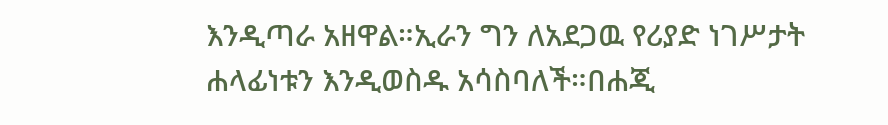እንዲጣራ አዘዋል።ኢራን ግን ለአደጋዉ የሪያድ ነገሥታት ሐላፊነቱን እንዲወስዱ አሳስባለች።በሐጂ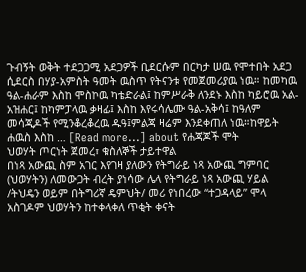ጉብኝት ወቅት ተደጋጋሚ አደጋዎች ቢደርሱም በርካታ ሠዉ የሞተበት አደጋ ሲደርስ በሃያ-አምስት ዓመት ዉስጥ የትናንቱ የመጀመሪያዉ ነዉ። ከመካዉ ዓል-ሐራም እስከ ሞስኮዉ ካቴድራል፤ ከምሥራቅ ለንደኑ እስከ ካይሮዉ አል-አዝሐር፤ ከካምፓላዉ ቃዛፊ፤ እስከ እየሩሳሌሙ ዓል-አቅሳ፤ ከዓለም መሳጂዶች የሚንቆረቆረዉ ዱዓ፤ምልጃ ዛሬም እንደቀጠለ ነዉ።ከዋይት ሐዉስ እስከ … [Read more...] about የሐጃጆች ሞት
ህወሃት ጦርነት ጀመረ፣ ቁስለኞች ታይተዋል
በነጻ አውጪ ስም አገር እየገዛ ያለውን የትግራይ ነጻ አውጪ ግምባር (ህወሃትን) ለመውጋት ብረት ያነሳው ሌላ የትግራይ ነጻ አውጪ ሃይል /ትህዴን ወይም በትግሪኛ ዴምህት/ መሪ የነበረው “ተጋዳላይ” ሞላ አስገዶም ህወሃትን ከተቀላቀለ ጥቂት ቀናት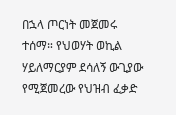በኋላ ጦርነት መጀመሩ ተሰማ። የህወሃት ወኪል ሃይለማርያም ደሳለኝ ውጊያው የሚጀመረው የህዝብ ፈቃድ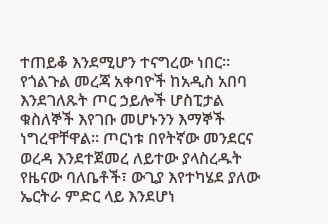ተጠይቆ እንደሚሆን ተናግረው ነበር። የጎልጉል መረጃ አቀባዮች ከአዲስ አበባ እንደገለጹት ጦር ኃይሎች ሆስፒታል ቁስለኞች እየገቡ መሆኑንን እማኞች ነግረዋቸዋል። ጦርነቱ በየትኛው መንደርና ወረዳ እንደተጀመረ ለይተው ያላስረዱት የዜናው ባለቤቶች፣ ውጊያ እየተካሄደ ያለው ኤርትራ ምድር ላይ እንደሆነ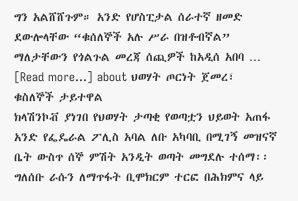ግን አልሸሸጉም። አንድ የሆስፒታል ሰራተኛ ዘመድ ደውሎላቸው “ቁሰለኞች አሉ ሥራ በዝቶብኛል” ማለታቸውን የጎልጉል መረጃ ሰጪዎች ከአዲሰ አበባ … [Read more...] about ህወሃት ጦርነት ጀመረ፣ ቁስለኞች ታይተዋል
ክላሽንኮቭ ያነገበ የህወሃት ታጣቂ የወጣቷን ህይወት አጠፋ
አንድ የፌዴራል ፖሊስ አባል ለቡ አካባቢ በሚገኝ መዝናኛ ቤት ውስጥ ሰኞ ምሽት አንዲት ወጣት መግደሉ ተሰማ፡፡ ግለሰቡ ራሱን ለማጥፋት ቢሞክርም ተርፎ በሕክምና ላይ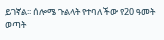ይገኛል፡፡ ሰሎሜ ጉልላት የተባለችው የ20 ዓመት ወጣት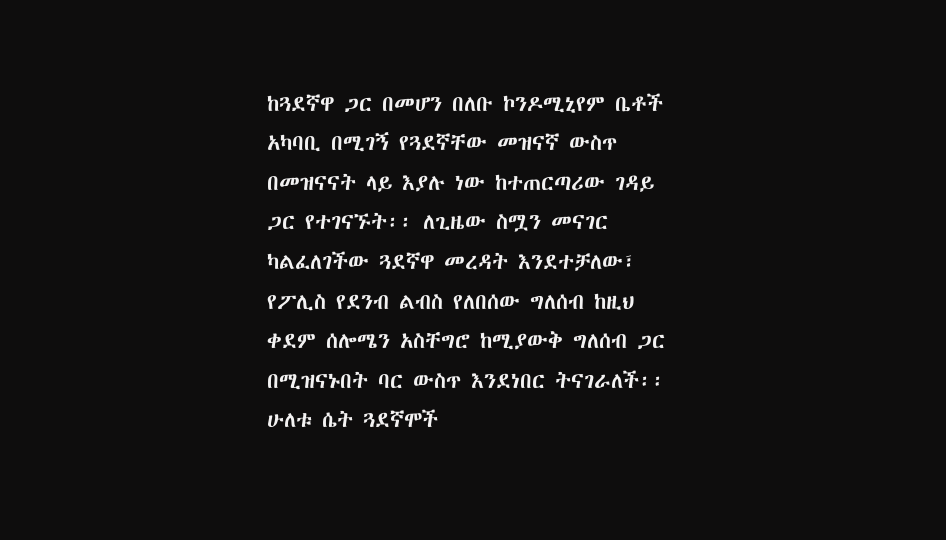ከጓደኛዋ ጋር በመሆን በለቡ ኮንዶሚኒየም ቤቶች አካባቢ በሚገኝ የጓደኛቸው መዝናኛ ውስጥ በመዝናናት ላይ እያሉ ነው ከተጠርጣሪው ገዳይ ጋር የተገናኙት፡፡ ለጊዜው ስሟን መናገር ካልፈለገችው ጓደኛዋ መረዳት እንደተቻለው፣ የፖሊስ የደንብ ልብስ የለበሰው ግለሰብ ከዚህ ቀደም ሰሎሜን አስቸግሮ ከሚያውቅ ግለሰብ ጋር በሚዝናኑበት ባር ውስጥ እንደነበር ትናገራለች፡፡ ሁለቱ ሴት ጓደኛሞች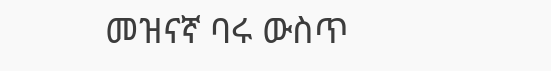መዝናኛ ባሩ ውስጥ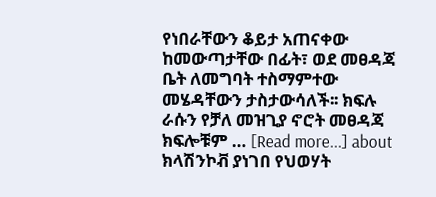የነበራቸውን ቆይታ አጠናቀው ከመውጣታቸው በፊት፣ ወደ መፀዳጃ ቤት ለመግባት ተስማምተው መሄዳቸውን ታስታውሳለች፡፡ ክፍሉ ራሱን የቻለ መዝጊያ ኖሮት መፀዳጃ ክፍሎቹም … [Read more...] about ክላሽንኮቭ ያነገበ የህወሃት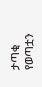ታጣቂ የወጣቷን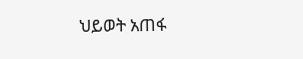ህይወት አጠፋ